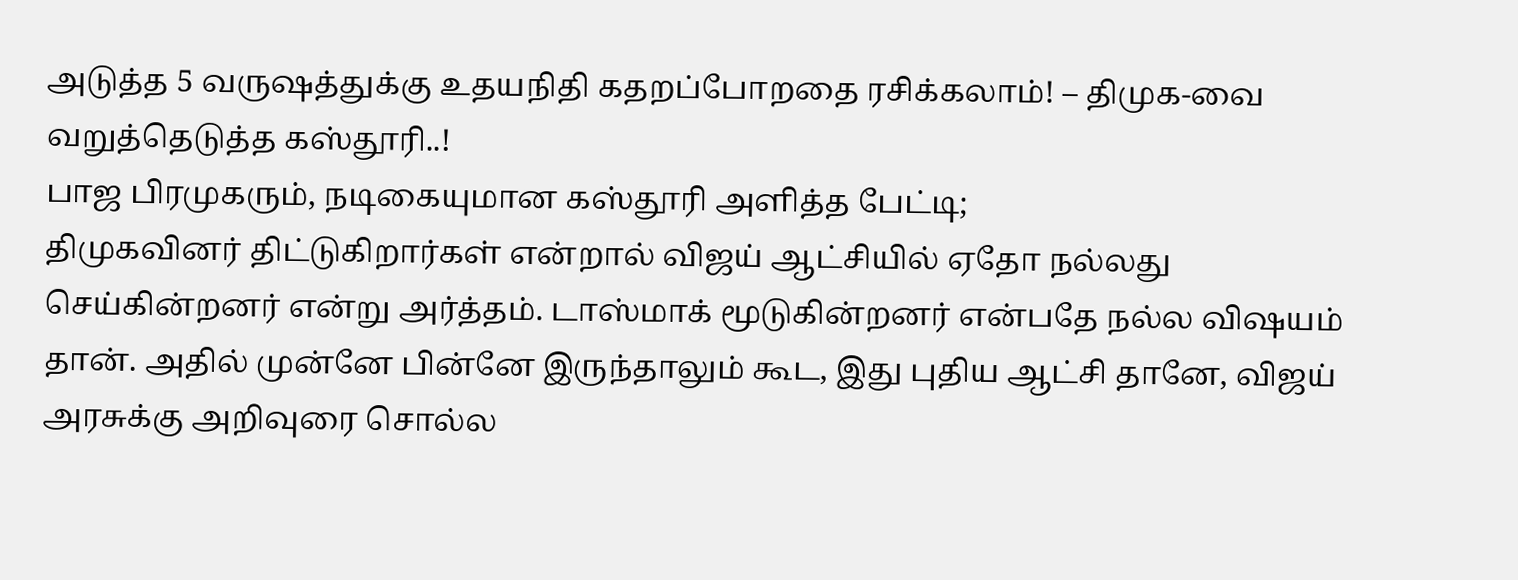அடுத்த 5 வருஷத்துக்கு உதயநிதி கதறப்போறதை ரசிக்கலாம்! – திமுக-வை வறுத்தெடுத்த கஸ்தூரி..!
பாஜ பிரமுகரும், நடிகையுமான கஸ்தூரி அளித்த பேட்டி;
திமுகவினர் திட்டுகிறார்கள் என்றால் விஜய் ஆட்சியில் ஏதோ நல்லது செய்கின்றனர் என்று அர்த்தம். டாஸ்மாக் மூடுகின்றனர் என்பதே நல்ல விஷயம் தான். அதில் முன்னே பின்னே இருந்தாலும் கூட, இது புதிய ஆட்சி தானே, விஜய் அரசுக்கு அறிவுரை சொல்ல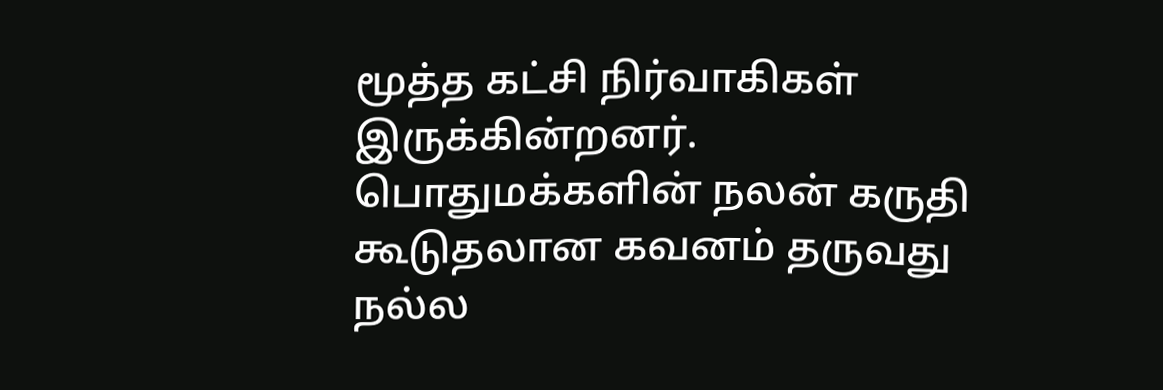மூத்த கட்சி நிர்வாகிகள் இருக்கின்றனர். பொதுமக்களின் நலன் கருதி கூடுதலான கவனம் தருவது நல்ல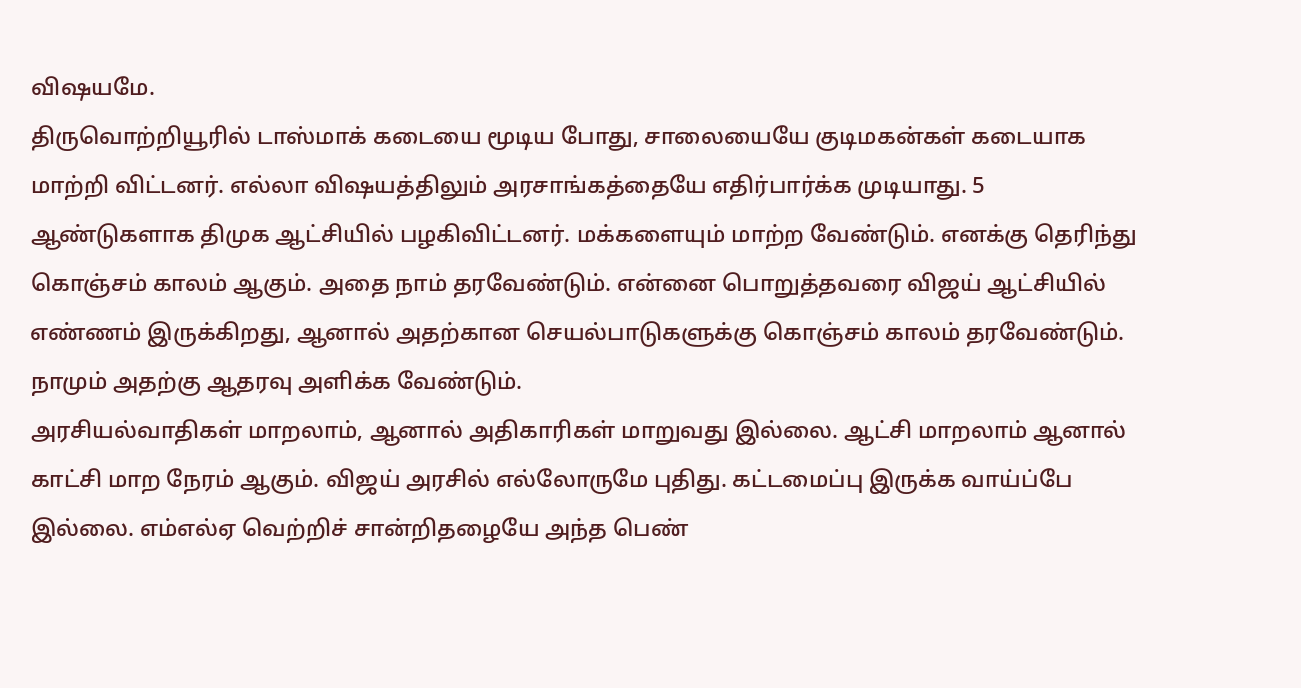விஷயமே.
திருவொற்றியூரில் டாஸ்மாக் கடையை மூடிய போது, சாலையையே குடிமகன்கள் கடையாக மாற்றி விட்டனர். எல்லா விஷயத்திலும் அரசாங்கத்தையே எதிர்பார்க்க முடியாது. 5 ஆண்டுகளாக திமுக ஆட்சியில் பழகிவிட்டனர். மக்களையும் மாற்ற வேண்டும். எனக்கு தெரிந்து கொஞ்சம் காலம் ஆகும். அதை நாம் தரவேண்டும். என்னை பொறுத்தவரை விஜய் ஆட்சியில் எண்ணம் இருக்கிறது, ஆனால் அதற்கான செயல்பாடுகளுக்கு கொஞ்சம் காலம் தரவேண்டும். நாமும் அதற்கு ஆதரவு அளிக்க வேண்டும்.
அரசியல்வாதிகள் மாறலாம், ஆனால் அதிகாரிகள் மாறுவது இல்லை. ஆட்சி மாறலாம் ஆனால் காட்சி மாற நேரம் ஆகும். விஜய் அரசில் எல்லோருமே புதிது. கட்டமைப்பு இருக்க வாய்ப்பே இல்லை. எம்எல்ஏ வெற்றிச் சான்றிதழையே அந்த பெண்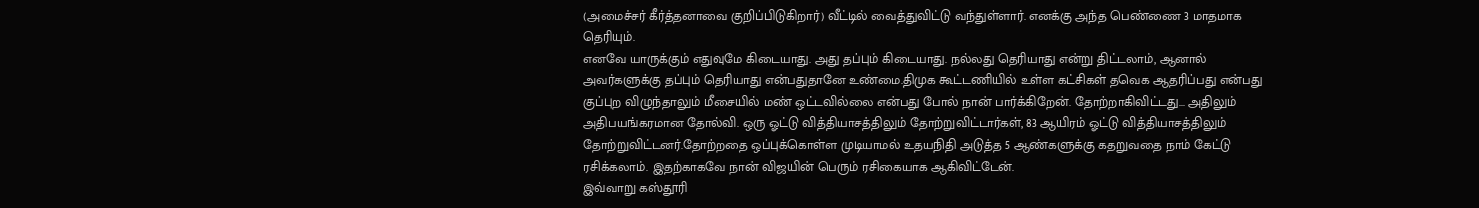(அமைச்சர் கீர்த்தனாவை குறிப்பிடுகிறார்) வீட்டில் வைத்துவிட்டு வந்துள்ளார். எனக்கு அந்த பெண்ணை 3 மாதமாக தெரியும்.
எனவே யாருக்கும் எதுவுமே கிடையாது. அது தப்பும் கிடையாது. நல்லது தெரியாது என்று திட்டலாம், ஆனால் அவர்களுக்கு தப்பும் தெரியாது என்பதுதானே உண்மை.திமுக கூட்டணியில் உள்ள கட்சிகள் தவெக ஆதரிப்பது என்பது குப்புற விழுந்தாலும் மீசையில் மண் ஒட்டவில்லை என்பது போல் நான் பார்க்கிறேன். தோற்றாகிவிட்டது... அதிலும் அதிபயங்கரமான தோல்வி. ஒரு ஓட்டு வித்தியாசத்திலும் தோற்றுவிட்டார்கள், 83 ஆயிரம் ஓட்டு வித்தியாசத்திலும் தோற்றுவிட்டனர்.தோற்றதை ஒப்புக்கொள்ள முடியாமல் உதயநிதி அடுத்த 5 ஆண்களுக்கு கதறுவதை நாம் கேட்டு ரசிக்கலாம். இதற்காகவே நான் விஜயின் பெரும் ரசிகையாக ஆகிவிட்டேன்.
இவ்வாறு கஸ்தூரி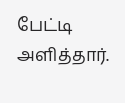பேட்டி அளித்தார்.